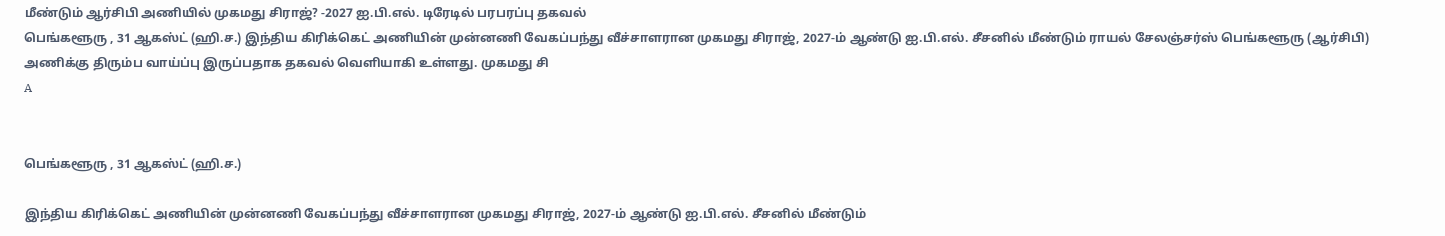மீண்டும் ஆர்சிபி அணியில் முகமது சிராஜ்? -2027 ஐ.பி.எல். டிரேடில் பரபரப்பு தகவல்
பெங்களூரு , 31 ஆகஸ்ட் (ஹி.ச.) இந்திய கிரிக்கெட் அணியின் முன்னணி வேகப்பந்து வீச்சாளரான முகமது சிராஜ், 2027-ம் ஆண்டு ஐ.பி.எல். சீசனில் மீண்டும் ராயல் சேலஞ்சர்ஸ் பெங்களூரு (ஆர்சிபி) அணிக்கு திரும்ப வாய்ப்பு இருப்பதாக தகவல் வெளியாகி உள்ளது. முகமது சி
A


பெங்களூரு , 31 ஆகஸ்ட் (ஹி.ச.)

இந்திய கிரிக்கெட் அணியின் முன்னணி வேகப்பந்து வீச்சாளரான முகமது சிராஜ், 2027-ம் ஆண்டு ஐ.பி.எல். சீசனில் மீண்டும்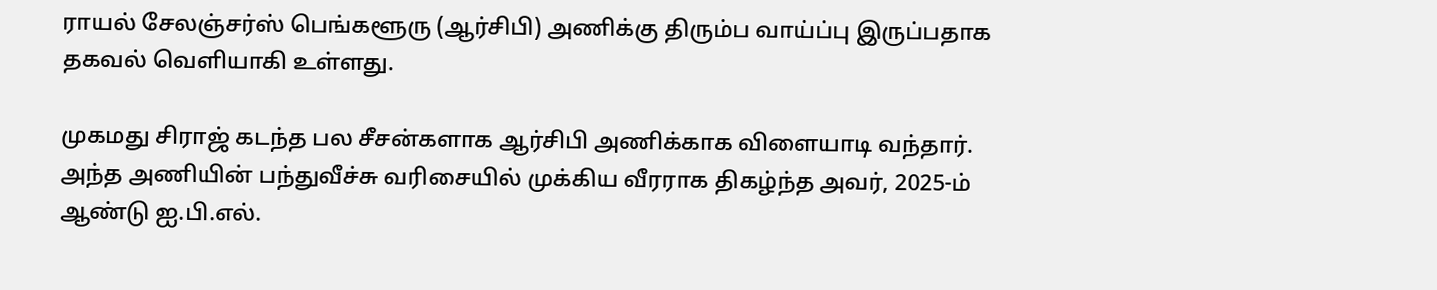ராயல் சேலஞ்சர்ஸ் பெங்களூரு (ஆர்சிபி) அணிக்கு திரும்ப வாய்ப்பு இருப்பதாக தகவல் வெளியாகி உள்ளது.

முகமது சிராஜ் கடந்த பல சீசன்களாக ஆர்சிபி அணிக்காக விளையாடி வந்தார். அந்த அணியின் பந்துவீச்சு வரிசையில் முக்கிய வீரராக திகழ்ந்த அவர், 2025-ம் ஆண்டு ஐ.பி.எல்.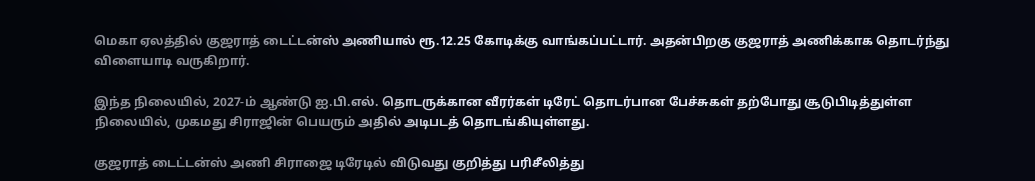மெகா ஏலத்தில் குஜராத் டைட்டன்ஸ் அணியால் ரூ.12.25 கோடிக்கு வாங்கப்பட்டார். அதன்பிறகு குஜராத் அணிக்காக தொடர்ந்து விளையாடி வருகிறார்.

இந்த நிலையில், 2027-ம் ஆண்டு ஐ.பி.எல். தொடருக்கான வீரர்கள் டிரேட் தொடர்பான பேச்சுகள் தற்போது சூடுபிடித்துள்ள நிலையில், முகமது சிராஜின் பெயரும் அதில் அடிபடத் தொடங்கியுள்ளது.

குஜராத் டைட்டன்ஸ் அணி சிராஜை டிரேடில் விடுவது குறித்து பரிசீலித்து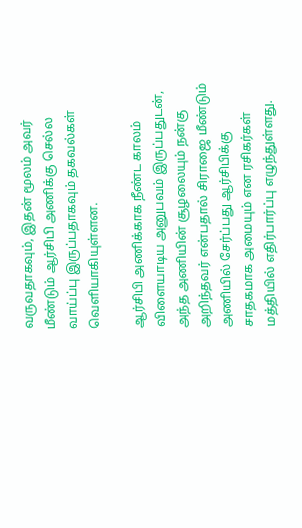வருவதாகவும், இதன் மூலம் அவர் மீண்டும் ஆர்சிபி அணிக்கு செல்ல வாய்ப்பு இருப்பதாகவும் தகவல்கள் வெளியாகியுள்ளன.

ஆர்சிபி அணிக்காக நீண்ட காலம் விளையாடிய அனுபவம் இருப்பதுடன், அந்த அணியின் சூழலையும் நன்கு அறிந்தவர் என்பதால் சிராஜை மீண்டும் அணியில் சேர்ப்பது ஆர்சிபிக்கு சாதகமாக அமையும் என ரசிகர்கள் மத்தியில் எதிர்பார்ப்பு எழுந்துள்ளது.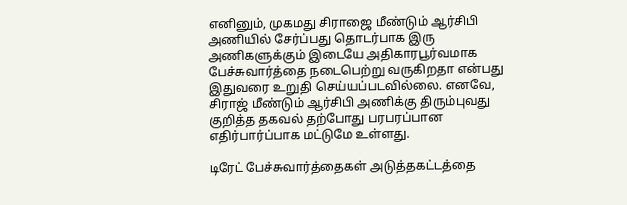எனினும், முகமது சிராஜை மீண்டும் ஆர்சிபி அணியில் சேர்ப்பது தொடர்பாக இரு அணிகளுக்கும் இடையே அதிகாரபூர்வமாக பேச்சுவார்த்தை நடைபெற்று வருகிறதா என்பது இதுவரை உறுதி செய்யப்படவில்லை. எனவே, சிராஜ் மீண்டும் ஆர்சிபி அணிக்கு திரும்புவது குறித்த தகவல் தற்போது பரபரப்பான எதிர்பார்ப்பாக மட்டுமே உள்ளது.

டிரேட் பேச்சுவார்த்தைகள் அடுத்தகட்டத்தை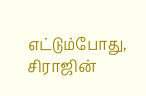எட்டும்போது, சிராஜின்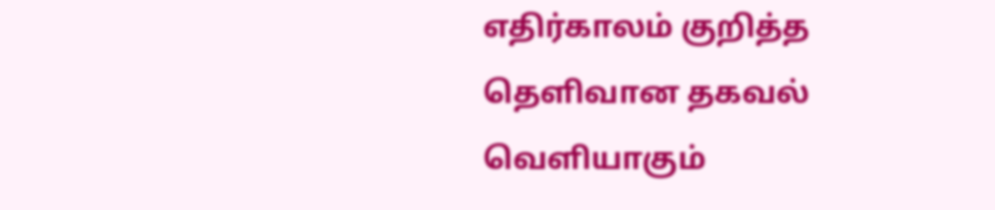எதிர்காலம் குறித்த தெளிவான தகவல் வெளியாகும்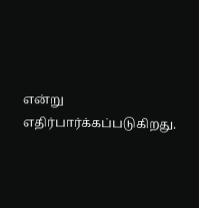என்று எதிர்பார்க்கப்படுகிறது.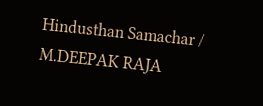Hindusthan Samachar / M.DEEPAK RAJA